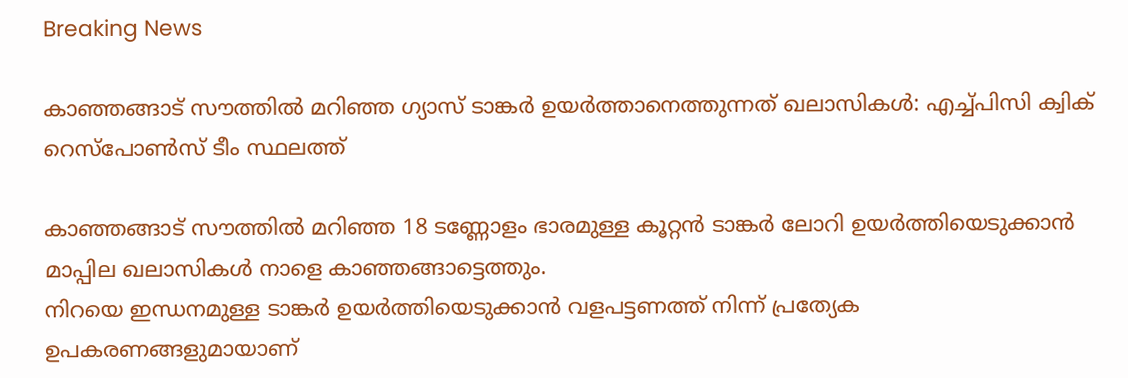Breaking News

കാഞ്ഞങ്ങാട് സൗത്തിൽ മറിഞ്ഞ ഗ്യാസ് ടാങ്കർ ഉയർത്താനെത്തുന്നത് ഖലാസികൾ: എച്ച്പിസി ക്വിക് റെസ്‌പോൺസ് ടീം സ്ഥലത്ത്

കാഞ്ഞങ്ങാട് സൗത്തിൽ മറിഞ്ഞ 18 ടണ്ണോളം ഭാരമുള്ള കൂറ്റൻ ടാങ്കർ ലോറി ഉയർത്തിയെടുക്കാൻ മാപ്പില ഖലാസികൾ നാളെ കാഞ്ഞങ്ങാട്ടെത്തും.
നിറയെ ഇന്ധനമുള്ള ടാങ്കർ ഉയർത്തിയെടുക്കാൻ വളപട്ടണത്ത് നിന്ന് പ്രത്യേക ഉപകരണങ്ങളുമായാണ്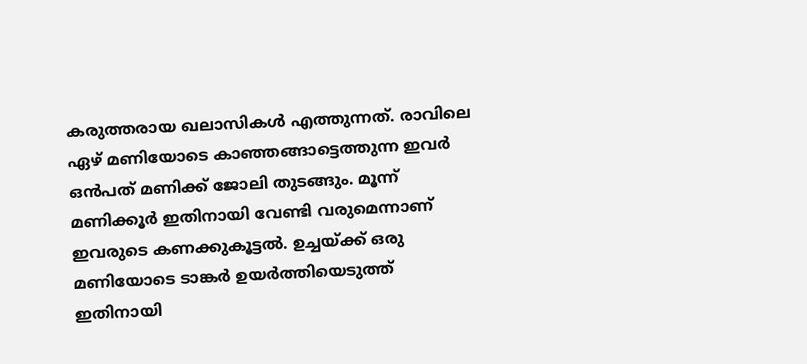കരുത്തരായ ഖലാസികൾ എത്തുന്നത്. രാവിലെ ഏഴ് മണിയോടെ കാഞ്ഞങ്ങാട്ടെത്തുന്ന ഇവർ ഒൻപത് മണിക്ക് ജോലി തുടങ്ങും. മൂന്ന് മണിക്കൂർ ഇതിനായി വേണ്ടി വരുമെന്നാണ് ഇവരുടെ കണക്കുകൂട്ടൽ. ഉച്ചയ്ക്ക് ഒരു മണിയോടെ ടാങ്കർ ഉയർത്തിയെടുത്ത് ഇതിനായി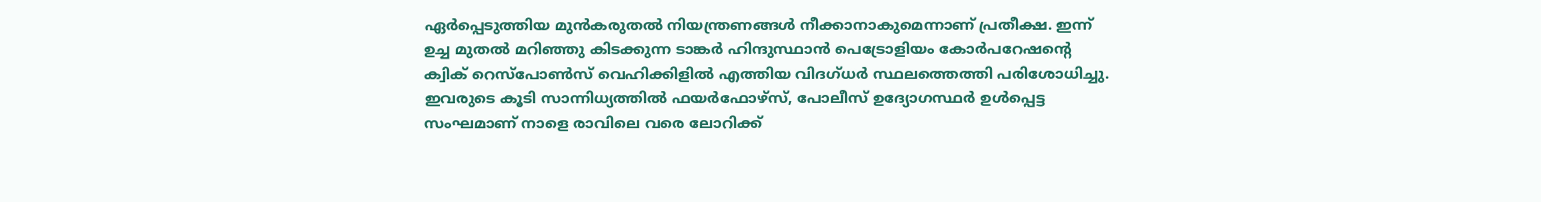ഏർപ്പെടുത്തിയ മുൻകരുതൽ നിയന്ത്രണങ്ങൾ നീക്കാനാകുമെന്നാണ് പ്രതീക്ഷ. ഇന്ന് ഉച്ച മുതൽ മറിഞ്ഞു കിടക്കുന്ന ടാങ്കർ ഹിന്ദുസ്ഥാൻ പെട്രോളിയം കോർപറേഷന്റെ ക്വിക് റെസ്‌പോൺസ് വെഹിക്കിളിൽ എത്തിയ വിദഗ്ധർ സ്ഥലത്തെത്തി പരിശോധിച്ചു. ഇവരുടെ കൂടി സാന്നിധ്യത്തിൽ ഫയർഫോഴ്‌സ്, പോലീസ് ഉദ്യോഗസ്ഥർ ഉൾപ്പെട്ട സംഘമാണ് നാളെ രാവിലെ വരെ ലോറിക്ക്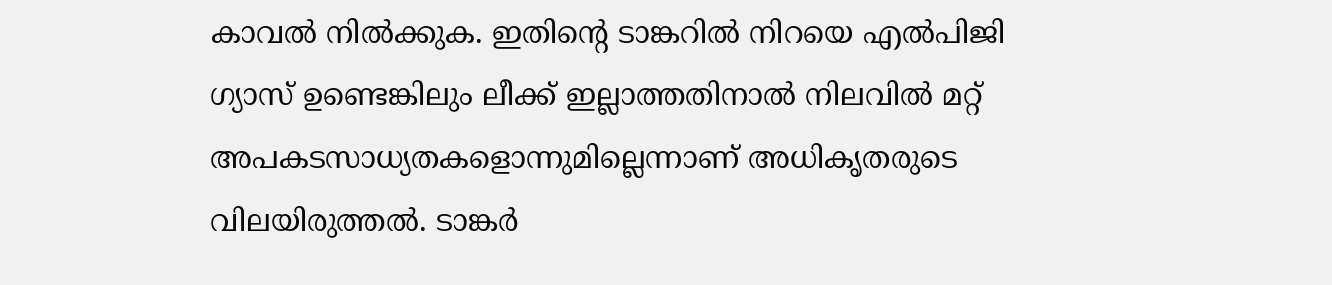കാവൽ നിൽക്കുക. ഇതിന്റെ ടാങ്കറിൽ നിറയെ എൽപിജി ഗ്യാസ് ഉണ്ടെങ്കിലും ലീക്ക് ഇല്ലാത്തതിനാൽ നിലവിൽ മറ്റ് അപകടസാധ്യതകളൊന്നുമില്ലെന്നാണ് അധികൃതരുടെ വിലയിരുത്തൽ. ടാങ്കർ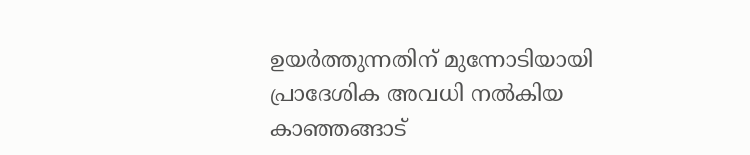ഉയർത്തുന്നതിന് മുന്നോടിയായി പ്രാദേശിക അവധി നൽകിയ കാഞ്ഞങ്ങാട്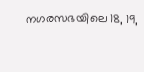നഗരസഭയിലെ 18, 19,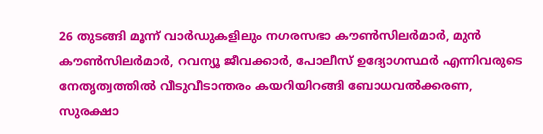26 തുടങ്ങി മൂന്ന് വാർഡുകളിലും നഗരസഭാ കൗൺസിലർമാർ, മുൻ കൗൺസിലർമാർ, റവന്യൂ ജീവക്കാർ, പോലീസ് ഉദ്യോഗസ്ഥർ എന്നിവരുടെ നേതൃത്വത്തിൽ വീടുവീടാന്തരം കയറിയിറങ്ങി ബോധവൽക്കരണ, സുരക്ഷാ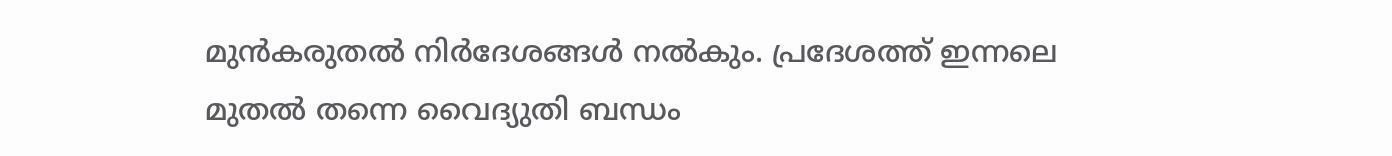മുൻകരുതൽ നിർദേശങ്ങൾ നൽകും. പ്രദേശത്ത് ഇന്നലെ മുതൽ തന്നെ വൈദ്യുതി ബന്ധം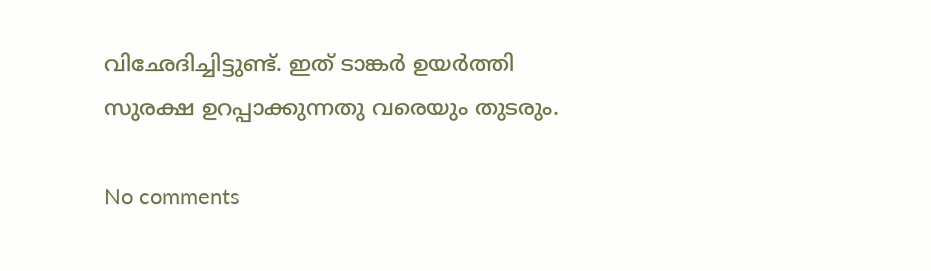വിഛേദിച്ചിട്ടുണ്ട്. ഇത് ടാങ്കർ ഉയർത്തി സുരക്ഷ ഉറപ്പാക്കുന്നതു വരെയും തുടരും.

No comments